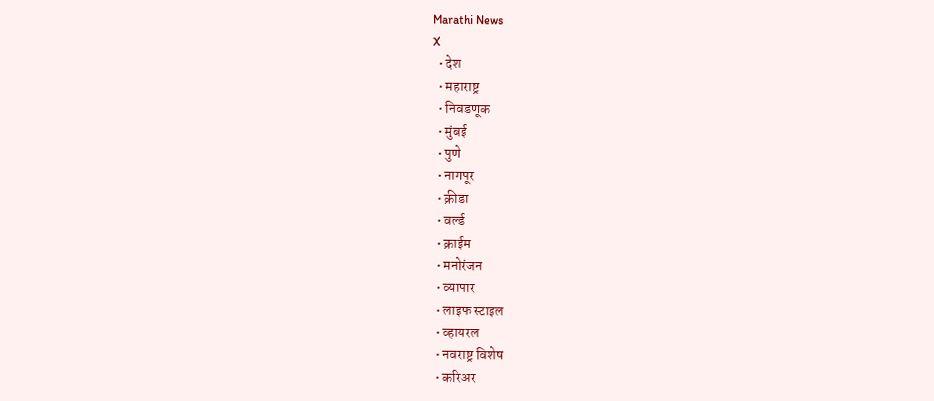Marathi News
X
  • देश
  • महाराष्ट्र
  • निवडणूक
  • मुंबई
  • पुणे
  • नागपूर
  • क्रीडा
  • वर्ल्ड
  • क्राईम
  • मनोरंजन
  • व्यापार
  • लाइफ स्टाइल
  • व्हायरल
  • नवराष्ट्र विशेष
  • करिअर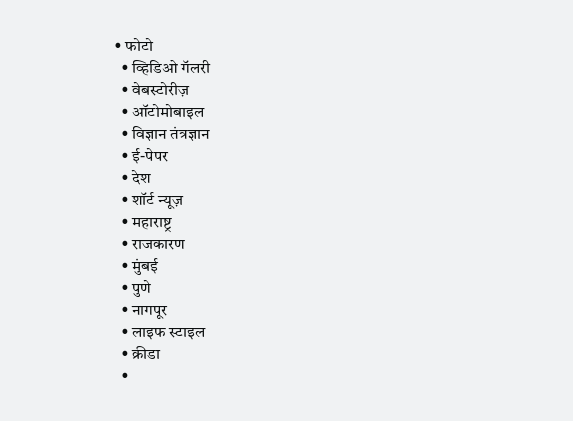• फोटो
  • व्हिडिओ गॅलरी
  • वेबस्टोरीज़
  • ऑटोमोबाइल
  • विज्ञान तंत्रज्ञान
  • ई-पेपर
  • देश
  • शॉर्ट न्यूज़
  • महाराष्ट्र
  • राजकारण
  • मुंबई
  • पुणे
  • नागपूर
  • लाइफ स्टाइल
  • क्रीडा
  •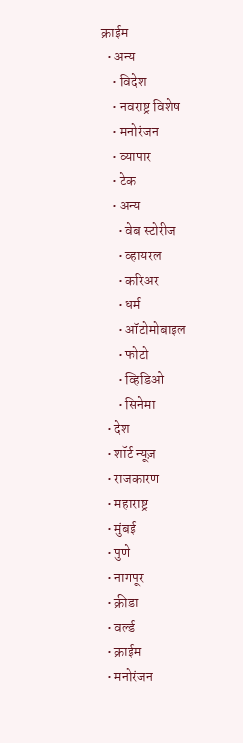क्राईम
  • अन्य
    • विदेश
    • नवराष्ट्र विशेष
    • मनोरंजन
    • व्यापार
    • टेक
    • अन्य
      • वेब स्टोरीज
      • व्हायरल
      • करिअर
      • धर्म
      • ऑटोमोबाइल
      • फोटो
      • व्हिडिओ
      • सिनेमा
  • देश
  • शॉर्ट न्यूज़
  • राजकारण
  • महाराष्ट्र
  • मुंबई
  • पुणे
  • नागपूर
  • क्रीडा
  • वर्ल्ड
  • क्राईम
  • मनोरंजन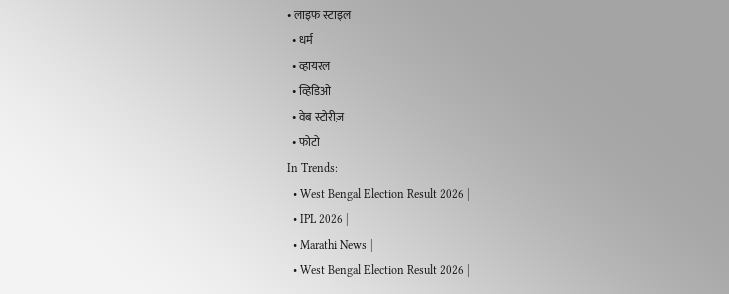• लाइफ स्टाइल
  • धर्म
  • व्हायरल
  • व्हिडिओ
  • वेब स्टोरीज़
  • फोटो
In Trends:
  • West Bengal Election Result 2026 |
  • IPL 2026 |
  • Marathi News |
  • West Bengal Election Result 2026 |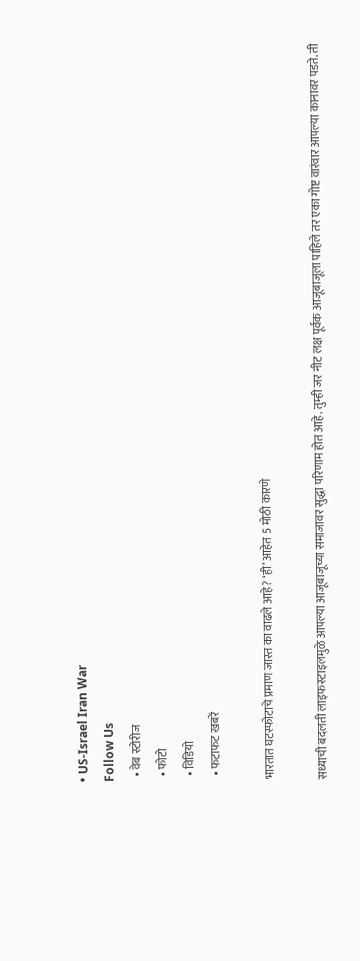• US-Israel Iran War
Follow Us
  • वेब स्टोरीज
  • फोटो
  • विडियो
  • फटाफट खबरें

भारतात घटस्फोटाचे प्रमाण जास्त का वाढले आहे? ‘ही’ आहेत 5 मोठी कारणे

सध्याची बदलती लाइफस्टाइलमुळे आपल्या आजूबाजूच्या समाजावर सुद्धा परिणाम होत आहे. तुम्ही जर नीट लक्ष पूर्वक आजूबाजूला पाहिले तर एका गोष्ट वारंवार आपल्या कानावर पडते. ती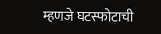म्हणजे घटस्फोटाची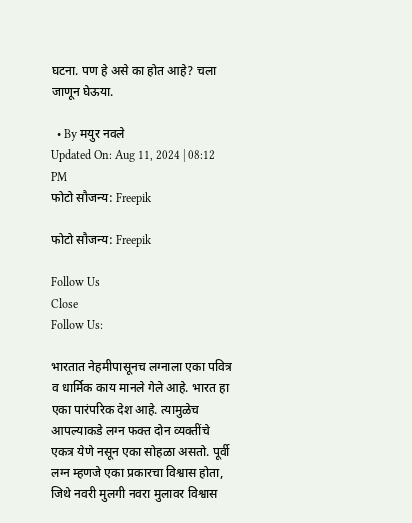घटना. पण हे असे का होत आहे? चला जाणून घेऊया.

  • By मयुर नवले
Updated On: Aug 11, 2024 | 08:12 PM
फोटो सौजन्य: Freepik

फोटो सौजन्य: Freepik

Follow Us
Close
Follow Us:

भारतात नेहमीपासूनच लग्नाला एका पवित्र व धार्मिक काय मानले गेले आहे. भारत हा एका पारंपरिक देश आहे. त्यामुळेच आपल्याकडे लग्न फक्त दोन व्यक्तींचे एकत्र येणे नसून एका सोहळा असतो. पूर्वी लग्न म्हणजे एका प्रकारचा विश्वास होता, जिथे नवरी मुलगी नवरा मुलावर विश्वास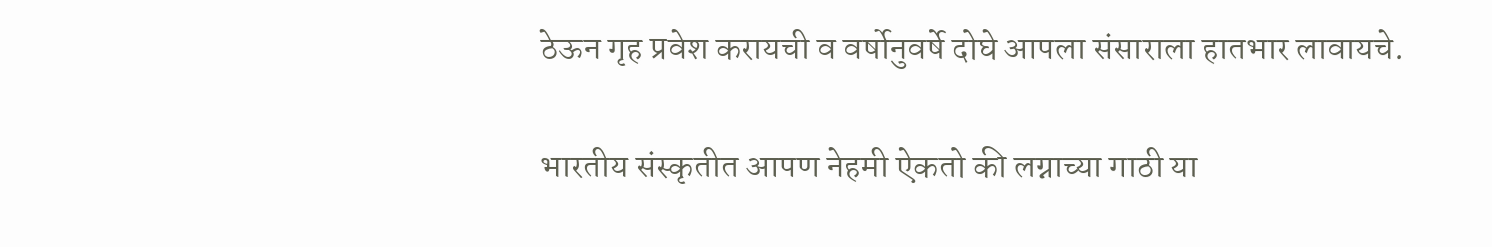ठेऊन गृह प्रवेश करायची व वर्षोनुवर्षे दोघे आपला संसाराला हातभार लावायचे.

भारतीय संस्कृतीत आपण नेहमी ऐकतो की लग्नाच्या गाठी या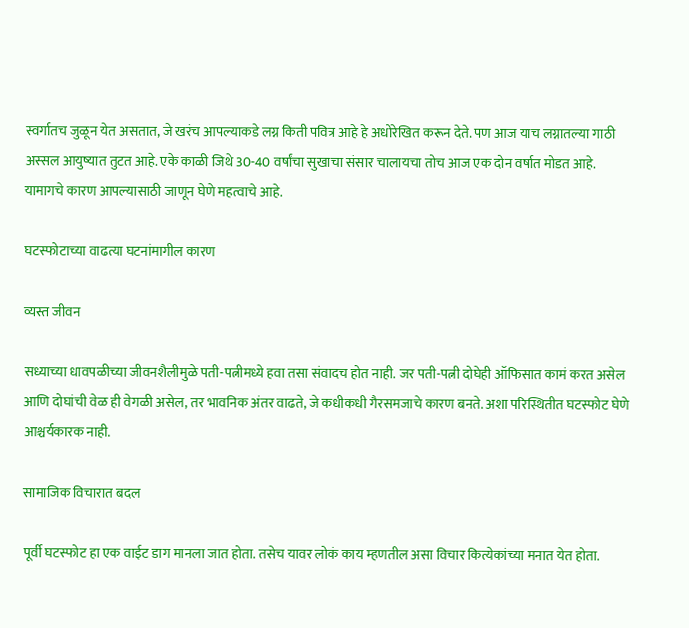स्वर्गातच जुळून येत असतात, जे खरंच आपल्याकडे लग्न किती पवित्र आहे हे अधोरेखित करून देते. पण आज याच लग्नातल्या गाठी अस्सल आयुष्यात तुटत आहे. एके काळी जिथे 30-40 वर्षांचा सुखाचा संसार चालायचा तोच आज एक दोन वर्षात मोडत आहे. यामागचे कारण आपल्यासाठी जाणून घेणे महत्वाचे आहे.

घटस्फोटाच्या वाढत्या घटनांमागील कारण

व्यस्त जीवन

सध्याच्या धावपळीच्या जीवनशैलीमुळे पती-पत्नीमध्ये हवा तसा संवादच होत नाही. जर पती-पत्नी दोघेही ऑफिसात कामं करत असेल आणि दोघांची वेळ ही वेगळी असेल, तर भावनिक अंतर वाढते, जे कधीकधी गैरसमजाचे कारण बनते. अशा परिस्थितीत घटस्फोट घेणे आश्चर्यकारक नाही.

सामाजिक विचारात बदल

पूर्वी घटस्फोट हा एक वाईट डाग मानला जात होता. तसेच यावर लोकं काय म्हणतील असा विचार कित्येकांच्या मनात येत होता.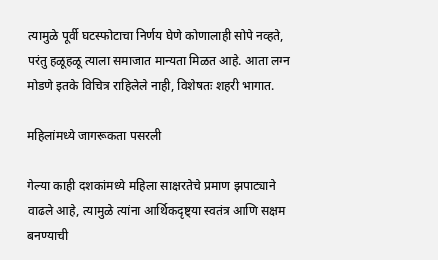त्यामुळे पूर्वी घटस्फोटाचा निर्णय घेणे कोणालाही सोपे नव्हते, परंतु हळूहळू त्याला समाजात मान्यता मिळत आहे. आता लग्न मोडणे इतके विचित्र राहिलेले नाही, विशेषतः शहरी भागात.

महिलांमध्ये जागरूकता पसरली

गेल्या काही दशकांमध्ये महिला साक्षरतेचे प्रमाण झपाट्याने वाढले आहे, त्यामुळे त्यांना आर्थिकदृष्ट्या स्वतंत्र आणि सक्षम बनण्याची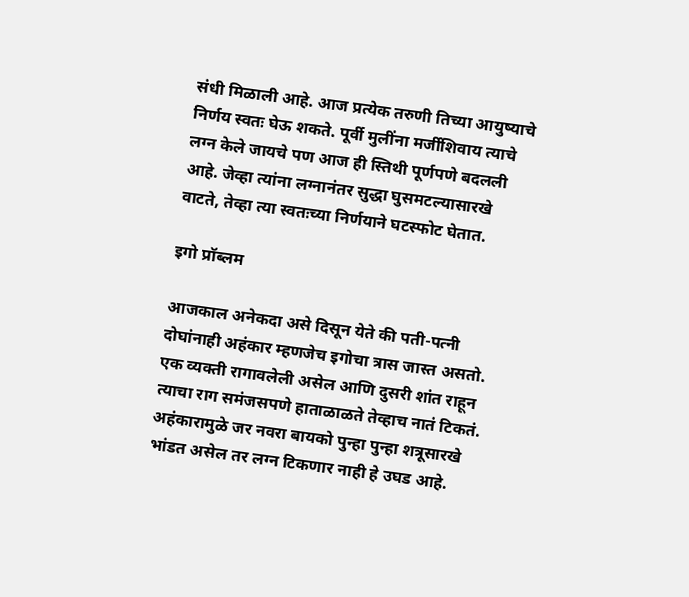संधी मिळाली आहे. आज प्रत्येक तरुणी तिच्या आयुष्याचे निर्णय स्वतः घेऊ शकते. पूर्वी मुलींना मर्जीशिवाय त्याचे लग्न केले जायचे पण आज ही स्तिथी पूर्णपणे बदलली आहे. जेव्हा त्यांना लग्नानंतर सुद्धा घुसमटल्यासारखे वाटते, तेव्हा त्या स्वतःच्या निर्णयाने घटस्फोट घेतात.

इगो प्रॉब्लम

आजकाल अनेकदा असे दिसून येते की पती-पत्नी दोघांनाही अहंकार म्हणजेच इगोचा त्रास जास्त असतो. एक व्यक्ती रागावलेली असेल आणि दुसरी शांत राहून त्याचा राग समंजसपणे हाताळाळते तेव्हाच नातं टिकतं. अहंकारामुळे जर नवरा बायको पुन्हा पुन्हा शत्रूसारखे भांडत असेल तर लग्न टिकणार नाही हे उघड आहे.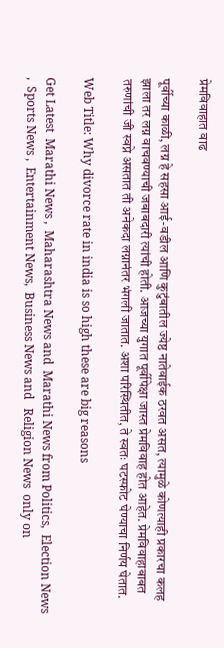प्रेमविवाहात वाढ

पूर्वीच्या काळी, लग्न हे सहसा आई-वडील आणि कुटुंबातील ज्येष्ठ नातेवाईक ठरवत असत, त्यामुळे कोणत्याही प्रकारचा कलह झाला तर लग्न वाचवण्याची जबाबदारी त्यांची होती. आजच्या युगात पूर्वीपेक्षा जास्त प्रेमविवाह होत आहेत. प्रेमविवाहाबाबत तरुणांची जी स्वप्ने असतात ती अनेकदा लग्नानंतर भंगली जातात. अशा परिस्थितीत, ते स्वतः घटस्फोट घेण्याचा निर्णय घेतात.

Web Title: Why divorce rate in india is so high these are big reasons

Get Latest  Marathi News ,  Maharashtra News and  Marathi News from Politics,  Election News ,  Sports News ,  Entertainment News,  Business News and   Religion News  only on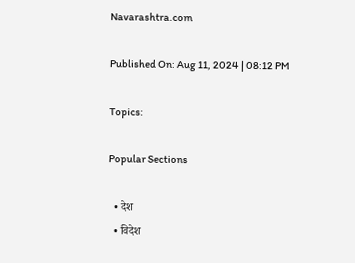Navarashtra.com

Published On: Aug 11, 2024 | 08:12 PM

Topics:

Popular Sections

  • देश
  • विदेश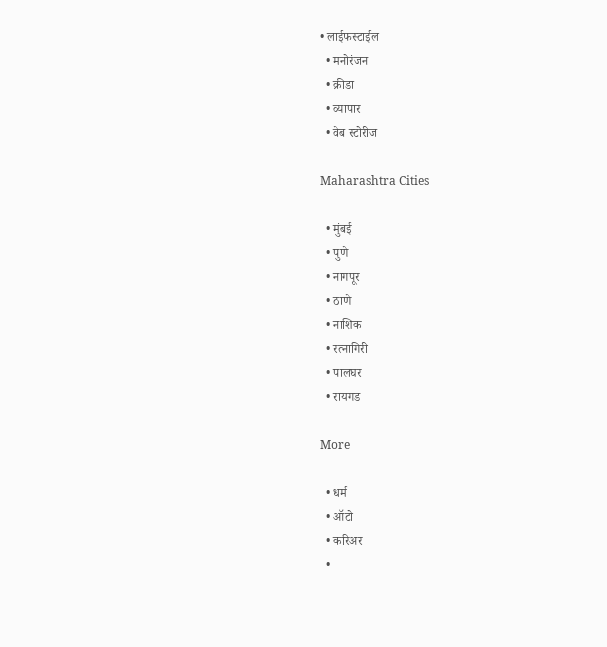• लाईफस्टाईल
  • मनोरंजन
  • क्रीडा
  • व्यापार
  • वेब स्टोरीज

Maharashtra Cities

  • मुंबई
  • पुणे
  • नागपूर
  • ठाणे
  • नाशिक
  • रत्नागिरी
  • पालघर
  • रायगड

More

  • धर्म
  • ऑटो
  • करिअर
  •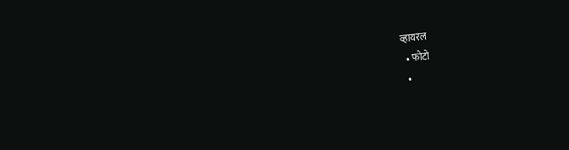व्हायरल
  • फोटो
  •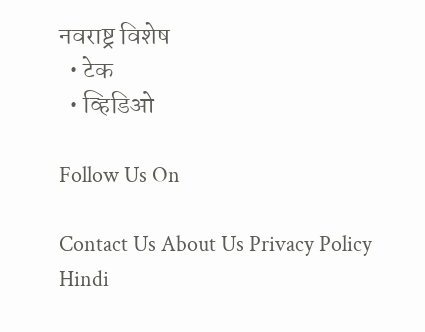नवराष्ट्र विशेष
  • टेक
  • व्हिडिओ

Follow Us On

Contact Us About Us Privacy Policy
Hindi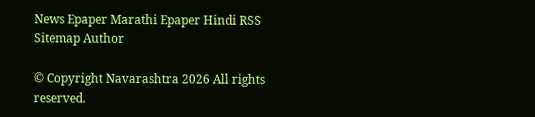News Epaper Marathi Epaper Hindi RSS Sitemap Author

© Copyright Navarashtra 2026 All rights reserved.